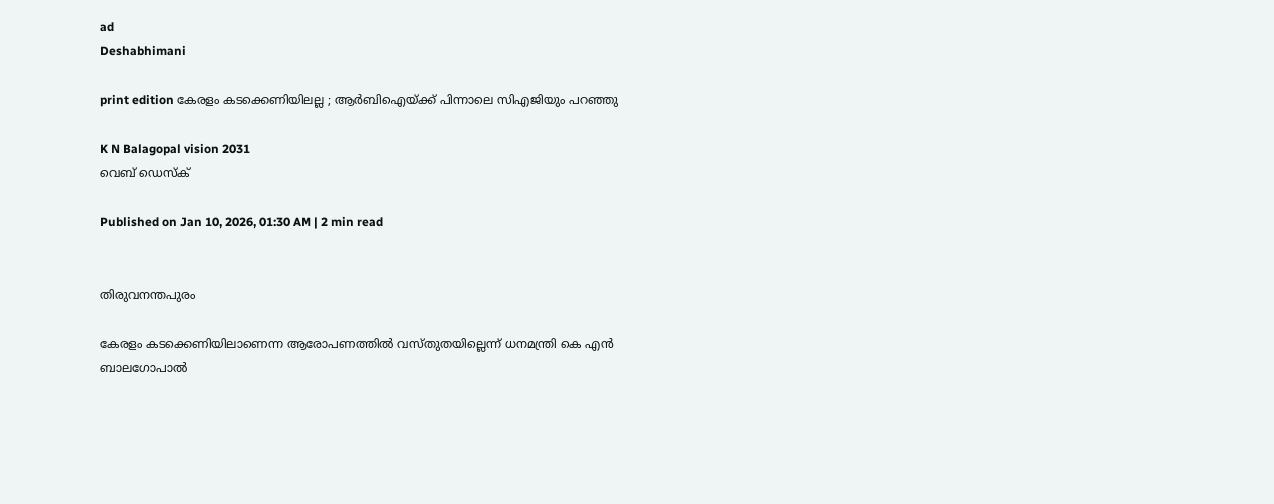ad
Deshabhimani

print edition കേരളം കടക്കെണിയിലല്ല ; ആർബിഐയ്‌ക്ക്‌ പിന്നാലെ സിഎജിയും പറഞ്ഞു

K N Balagopal vision 2031
വെബ് ഡെസ്ക്

Published on Jan 10, 2026, 01:30 AM | 2 min read


തിരുവനന്തപുരം

കേരളം കടക്കെണിയിലാണെന്ന ആരോപണത്തിൽ വസ്‌തുതയില്ലെന്ന്‌ ധനമന്ത്രി കെ എൻ ബാലഗോപാൽ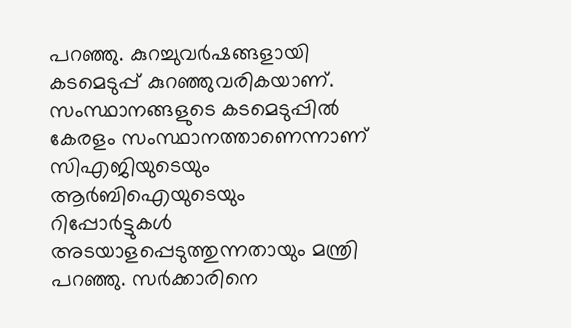പറഞ്ഞു. കുറച്ചുവർഷങ്ങളായി കടമെടുപ്പ്‌ കുറഞ്ഞുവരികയാണ്‌. സംസ്ഥാനങ്ങളുടെ കടമെടുപ്പിൽ കേരളം സംസ്ഥാനത്താണെന്നാണ്‌ സിഎജിയുടെയും ആർബിഐയുടെയും റിപ്പോർട്ടുകൾ അടയാളപ്പെടുത്തുന്നതായും മന്ത്രി പറഞ്ഞു. സർക്കാരിനെ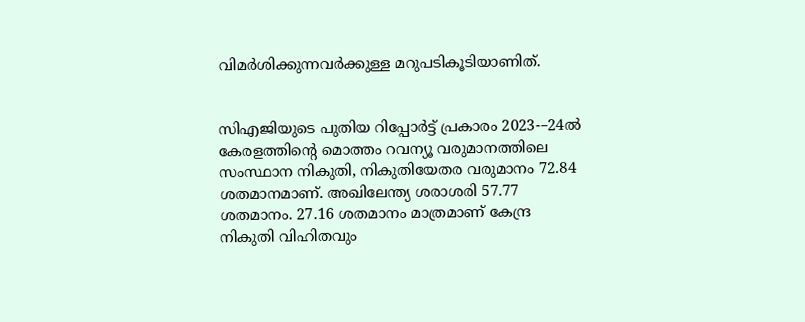വിമർശിക്കുന്നവർക്കുള്ള മറുപടികൂടിയാണിത്‌.


സിഎജിയുടെ പുതിയ റിപ്പോർട്ട്‌ പ്രകാരം 2023-–24ൽ കേരളത്തിന്റെ മൊത്തം റവന്യൂ വരുമാനത്തിലെ സംസ്ഥാന നികുതി, നികുതിയേതര വരുമാനം 72.84 ശതമാനമാണ്‌. അഖിലേന്ത്യ ശരാശരി 57.77 ശതമാനം. 27.16 ശതമാനം മാത്രമാണ് കേന്ദ്ര നികുതി വിഹിതവും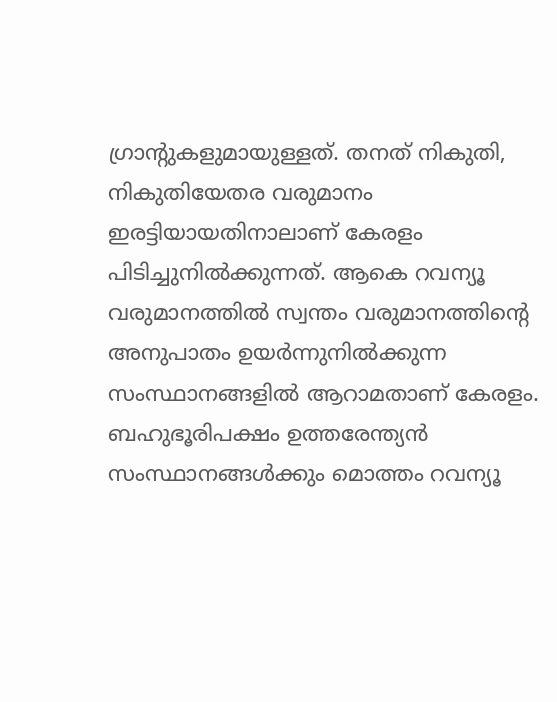ഗ്രാന്റുകളുമായുള്ളത്‌. തനത്‌ നികുതി, നികുതിയേതര വരുമാനം ഇരട്ടിയായതിനാലാണ്‌ കേരളം പിടിച്ചുനിൽക്കുന്നത്‌. ആകെ റവന്യൂ വരുമാനത്തില്‍ സ്വന്തം വരുമാനത്തിന്റെ അനുപാതം ഉയര്‍ന്നുനില്‍ക്കുന്ന സംസ്ഥാനങ്ങളില്‍ ആറാമതാണ് കേരളം. ബഹുഭൂരിപക്ഷം ഉത്തരേന്ത്യന്‍ സംസ്ഥാനങ്ങള്‍ക്കും മൊത്തം റവന്യൂ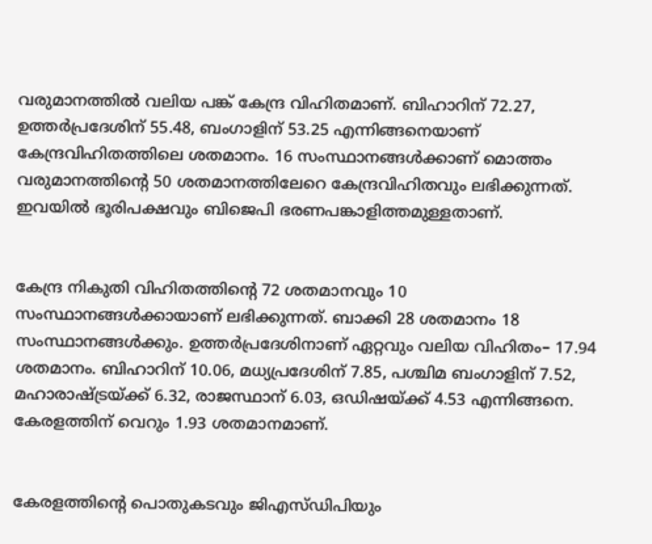വരുമാനത്തില്‍ വലിയ പങ്ക് കേന്ദ്ര വിഹിതമാണ്. ബിഹാറിന് 72.27, ഉത്തര്‍പ്രദേശിന് 55.48, ബംഗാളിന് 53.25 എന്നിങ്ങനെയാണ്‌ കേന്ദ്രവിഹിതത്തിലെ ശതമാനം. 16 സംസ്ഥാനങ്ങള്‍ക്കാണ് മൊത്തം വരുമാനത്തിന്റെ 50 ശതമാനത്തിലേറെ കേന്ദ്രവിഹിതവും ലഭിക്കുന്നത്‌. ഇവയിൽ ഭൂരിപക്ഷവും ബിജെപി ഭരണപങ്കാളിത്തമുള്ളതാണ്‌.


കേന്ദ്ര നികുതി വിഹിതത്തിന്റെ 72 ശതമാനവും 10 സംസ്ഥാനങ്ങള്‍ക്കായാണ്‌ ലഭിക്കുന്നത്‌. ബാക്കി 28 ശതമാനം 18 സംസ്ഥാനങ്ങൾക്കും. ഉത്തര്‍പ്രദേശിനാണ് ഏറ്റവും വലിയ വിഹിതം– 17.94 ശതമാനം. ബിഹാറിന് 10.06, മധ്യപ്രദേശിന് 7.85, പശ്ചിമ ബംഗാളിന് 7.52, മഹാരാഷ്‌ട്രയ്‌ക്ക്‌ 6.32, രാജസ്ഥാന് 6.03, ഒഡിഷയ്‌ക്ക്‌ 4.53 എന്നിങ്ങനെ. കേരളത്തിന് വെറും 1.93 ശതമാനമാണ്‌.


കേരളത്തിന്റെ പൊതുകടവും ജിഎസ്ഡിപിയും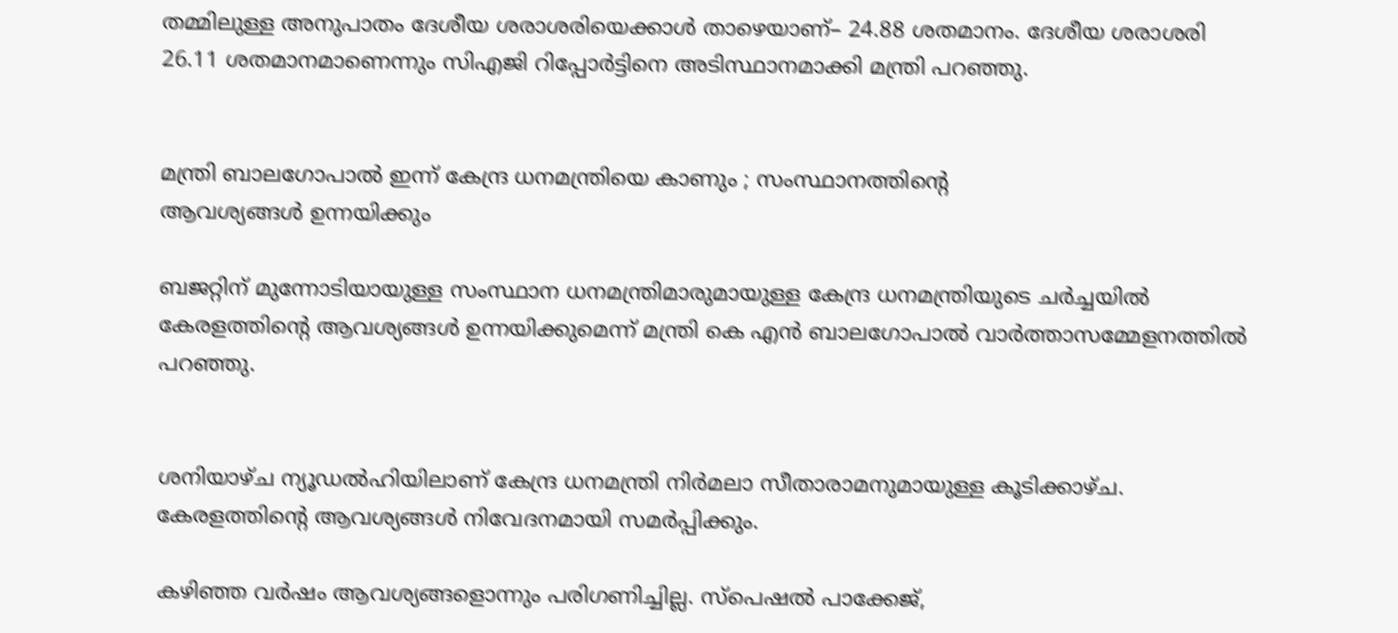തമ്മിലുള്ള അനുപാതം ദേശീയ ശരാശരിയെക്കാള്‍ താഴെയാണ്‌– 24.88 ശതമാനം. ദേശീയ ശരാശരി 26.11 ശതമാനമാണെന്നും സിഎജി റിപ്പോർട്ടിനെ അടിസ്ഥാനമാക്കി മന്ത്രി പറഞ്ഞു.


മന്ത്രി ബാലഗോപാൽ ഇന്ന്‌ കേന്ദ്ര ധനമന്ത്രിയെ കാണും ; സംസ്ഥാനത്തിന്റെ
ആവശ്യങ്ങൾ ഉന്നയിക്കും

ബജറ്റിന്‌ മുന്നോടിയായുള്ള സംസ്ഥാന ധനമന്ത്രിമാരുമായുള്ള കേന്ദ്ര ധനമന്ത്രിയുടെ ചർച്ചയിൽ കേരളത്തിന്റെ ആവശ്യങ്ങൾ ഉന്നയിക്കുമെന്ന്‌ മന്ത്രി കെ എൻ ബാലഗോപാൽ വാർത്താസമ്മേളനത്തിൽ പറഞ്ഞു.


ശനിയാഴ്‌ച ന്യൂഡൽഹിയിലാണ്‌ കേന്ദ്ര ധനമന്ത്രി നിർമലാ സീതാരാമനുമായുള്ള കൂടിക്കാഴ്‌ച. കേരളത്തിന്റെ ആവശ്യങ്ങൾ നിവേദനമായി സമർപ്പിക്കും.

കഴിഞ്ഞ വർഷം ആവശ്യങ്ങളൊന്നും പരിഗണിച്ചില്ല. സ്‌പെഷൽ പാക്കേജ്‌,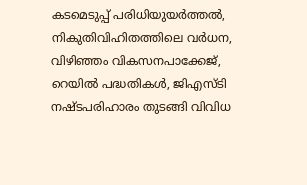കടമെടുപ്പ്‌ പരിധിയുയർത്തൽ, നികുതിവിഹിതത്തിലെ വർധന, വിഴിഞ്ഞം വികസനപാക്കേജ്‌, റെയിൽ പദ്ധതികൾ, ജിഎസ്‌ടി നഷ്ടപരിഹാരം തുടങ്ങി വിവിധ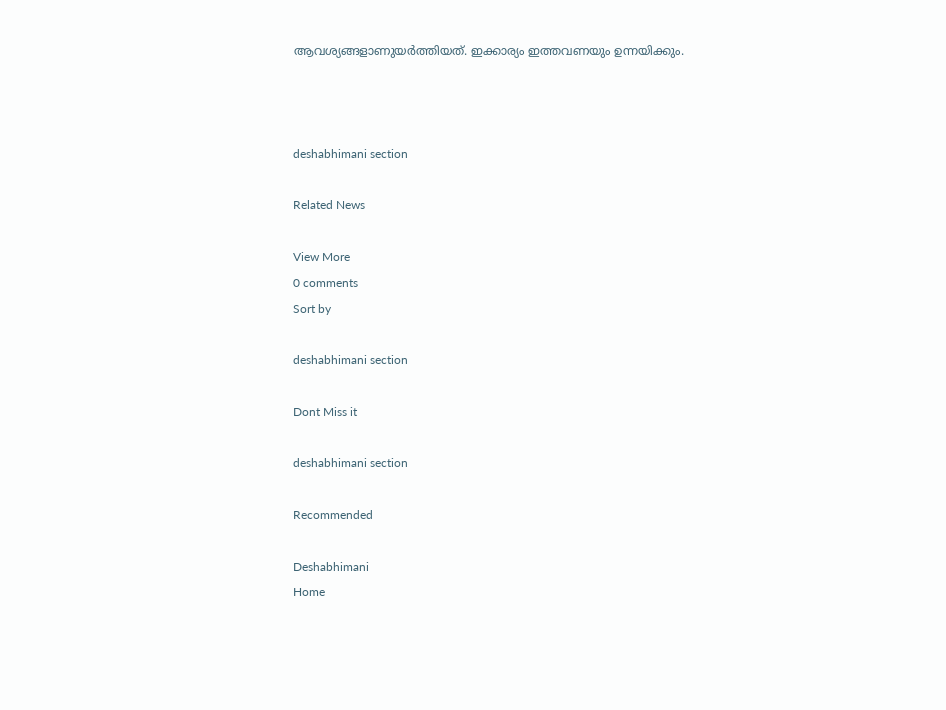ആവശ്യങ്ങളാണുയർത്തിയത്‌. ഇക്കാര്യം ഇത്തവണയും ഉന്നയിക്കും.



deshabhimani section

Related News

View More
0 comments
Sort by

deshabhimani section

Dont Miss it

deshabhimani section

Recommended

Deshabhimani
Home